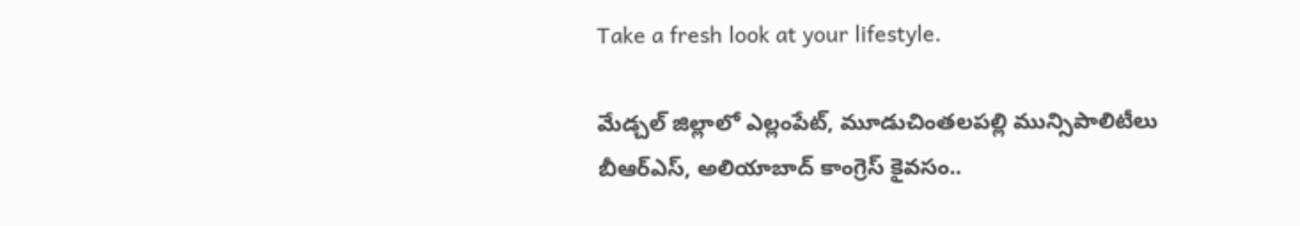Take a fresh look at your lifestyle.

మేడ్చల్ జిల్లాలో ఎల్లంపేట్, మూడుచింతలపల్లి మున్సిపాలిటీలు బీఆర్ఎస్, అలియాబాద్ కాంగ్రెస్ కైవసం..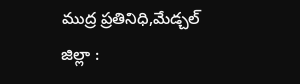ముద్ర ప్రతినిధి,మేడ్చల్ జిల్లా :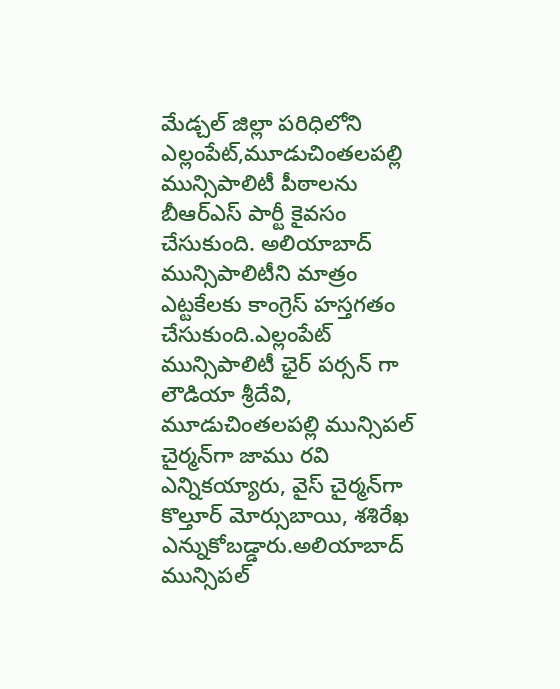మేడ్చల్ జిల్లా పరిధిలోని ఎల్లంపేట్,మూడుచింతలపల్లి మున్సిపాలిటీ పీఠాలను బీఆర్ఎస్ పార్టీ కైవసం చేసుకుంది. అలియాబాద్ మున్సిపాలిటీని మాత్రం ఎట్టకేలకు కాంగ్రెస్ హస్తగతం చేసుకుంది.ఎల్లంపేట్ మున్సిపాలిటీ ఛైర్ పర్సన్ గా లౌడియా శ్రీదేవి, మూడుచింతలపల్లి మున్సిపల్ చైర్మన్‌గా జాము రవి ఎన్నికయ్యారు, వైస్ చైర్మన్‌గా కొల్తూర్ మోర్సుబాయి, శశిరేఖ ఎన్నుకోబడ్డారు.అలియాబాద్ మున్సిపల్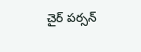చైర్ పర్సన్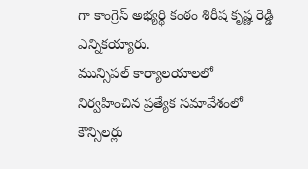గా కాంగ్రెస్ అభ్యర్థి కంఠం శిరీష కృష్ణ రెడ్డి ఎన్నికయ్యారు.
మున్సిపల్ కార్యాలయాలలో నిర్వహించిన ప్రత్యేక సమావేశంలో కౌన్సిలర్లు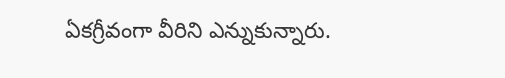ఏకగ్రీవంగా వీరిని ఎన్నుకున్నారు.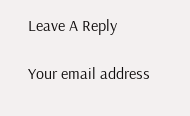Leave A Reply

Your email address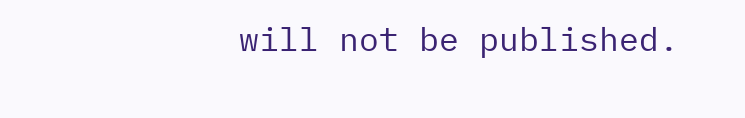will not be published.